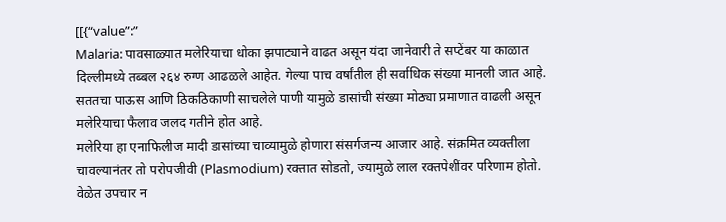[[{“value”:”
Malaria: पावसाळ्यात मलेरियाचा धोका झपाट्याने वाढत असून यंदा जानेवारी ते सप्टेंबर या काळात दिल्लीमध्ये तब्बल २६४ रुग्ण आढळले आहेत. गेल्या पाच वर्षांतील ही सर्वाधिक संख्या मानली जात आहे. सततचा पाऊस आणि ठिकठिकाणी साचलेले पाणी यामुळे डासांची संख्या मोठ्या प्रमाणात वाढली असून मलेरियाचा फैलाव जलद गतीने होत आहे.
मलेरिया हा एनाफिलीज मादी डासांच्या चाव्यामुळे होणारा संसर्गजन्य आजार आहे. संक्रमित व्यक्तीला चावल्यानंतर तो परोपजीवी (Plasmodium) रक्तात सोडतो, ज्यामुळे लाल रक्तपेशींवर परिणाम होतो. वेळेत उपचार न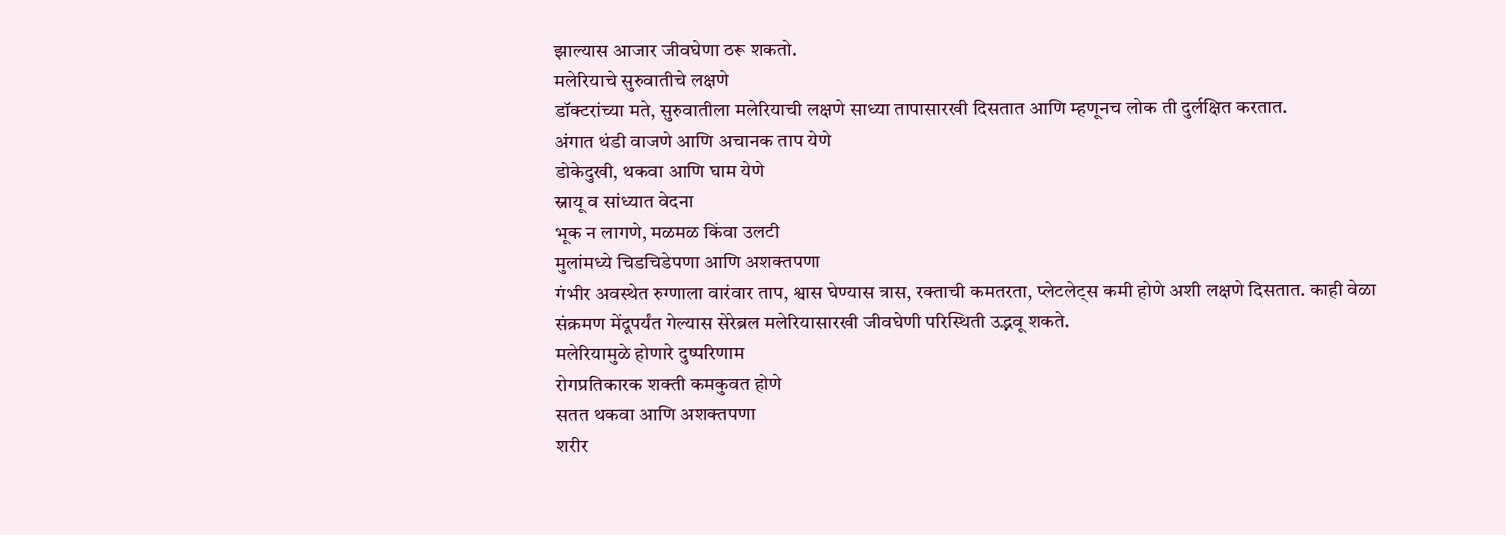झाल्यास आजार जीवघेणा ठरू शकतो.
मलेरियाचे सुरुवातीचे लक्षणे
डॉक्टरांच्या मते, सुरुवातीला मलेरियाची लक्षणे साध्या तापासारखी दिसतात आणि म्हणूनच लोक ती दुर्लक्षित करतात.
अंगात थंडी वाजणे आणि अचानक ताप येणे
डोकेदुखी, थकवा आणि घाम येणे
स्नायू व सांध्यात वेदना
भूक न लागणे, मळमळ किंवा उलटी
मुलांमध्ये चिडचिडेपणा आणि अशक्तपणा
गंभीर अवस्थेत रुग्णाला वारंवार ताप, श्वास घेण्यास त्रास, रक्ताची कमतरता, प्लेटलेट्स कमी होणे अशी लक्षणे दिसतात. काही वेळा संक्रमण मेंदूपर्यंत गेल्यास सेरेब्रल मलेरियासारखी जीवघेणी परिस्थिती उद्भवू शकते.
मलेरियामुळे होणारे दुष्परिणाम
रोगप्रतिकारक शक्ती कमकुवत होणे
सतत थकवा आणि अशक्तपणा
शरीर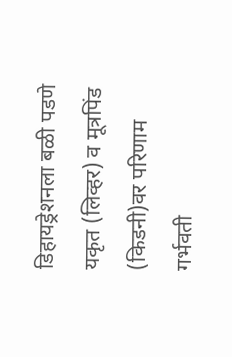डिहायड्रेशनला बळी पडणे
यकृत (लिव्हर) व मूत्रपिंड (किडनी)वर परिणाम
गर्भवती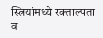स्त्रियांमध्ये रक्ताल्पता व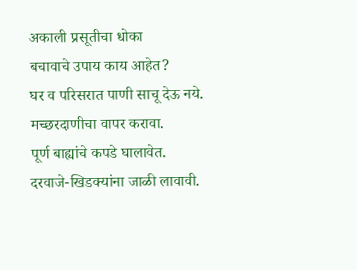अकाली प्रसूतीचा धोका
बचावाचे उपाय काय आहेत?
घर व परिसरात पाणी साचू देऊ नये.
मच्छरदाणीचा वापर करावा.
पूर्ण बाह्यांचे कपडे घालावेत.
दरवाजे-खिडक्यांना जाळी लावावी.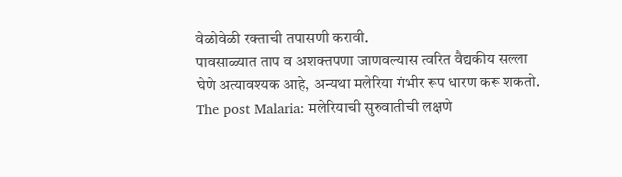वेळोवेळी रक्ताची तपासणी करावी.
पावसाळ्यात ताप व अशक्तपणा जाणवल्यास त्वरित वैद्यकीय सल्ला घेणे अत्यावश्यक आहे, अन्यथा मलेरिया गंभीर रूप धारण करू शकतो.
The post Malaria: मलेरियाची सुरुवातीची लक्षणे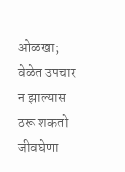ओळखा; वेळेत उपचार न झाल्यास ठरू शकतो जीवघेणा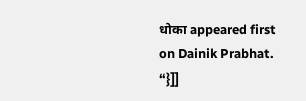धोका appeared first on Dainik Prabhat.
“}]]